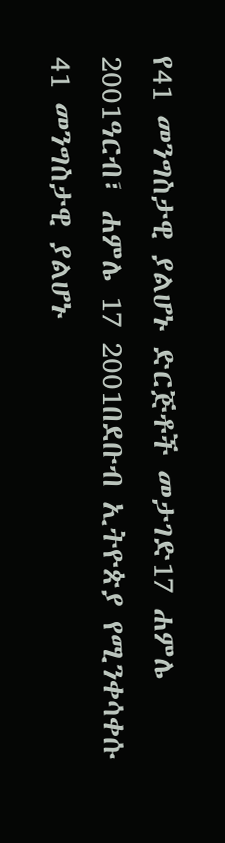የ41 መንግስታዊ ያልሆኑ ድርጅቶች መታገድ17 ሐምሌ 2001ዓርብ፣ ሐምሌ 17 2001በደቡብ ኢትዮጵያ የሚንቀሳቀሱ 41 መንግስታዊ ያልሆኑ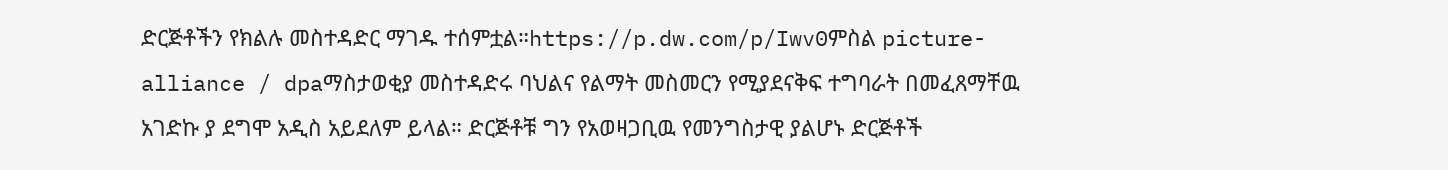ድርጅቶችን የክልሉ መስተዳድር ማገዱ ተሰምቷል።https://p.dw.com/p/Iwv0ምስል picture-alliance / dpaማስታወቂያ መስተዳድሩ ባህልና የልማት መስመርን የሚያደናቅፍ ተግባራት በመፈጸማቸዉ አገድኩ ያ ደግሞ አዲስ አይደለም ይላል። ድርጅቶቹ ግን የአወዛጋቢዉ የመንግስታዊ ያልሆኑ ድርጅቶች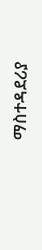ማስተዳደሪያ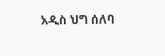አዲስ ህግ ሰለባ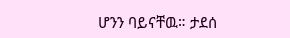ሆንን ባይናቸዉ። ታደሰ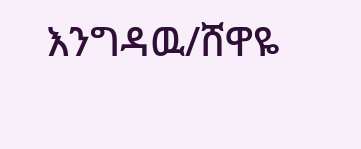እንግዳዉ/ሸዋዬ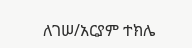ለገሠ/አርያም ተክሌ